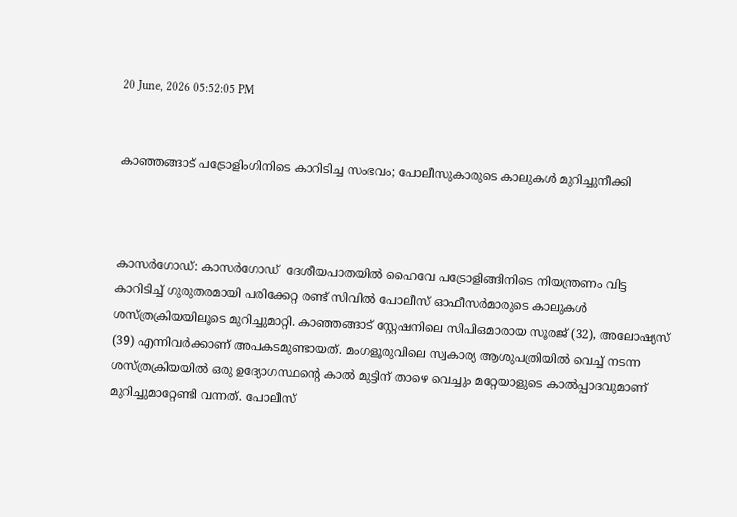20 June, 2026 05:52:05 PM


കാഞ്ഞങ്ങാട് പട്രോളിംഗിനിടെ കാറിടിച്ച സംഭവം; പോലീസുകാരുടെ കാലുകൾ മുറിച്ചുനീക്കി



കാസർഗോഡ്: കാസർഗോഡ്  ദേശീയപാതയിൽ ഹൈവേ പട്രോളിങ്ങിനിടെ നിയന്ത്രണം വിട്ട കാറിടിച്ച് ഗുരുതരമായി പരിക്കേറ്റ രണ്ട് സിവിൽ പോലീസ് ഓഫീസർമാരുടെ കാലുകൾ ശസ്ത്രക്രിയയിലൂടെ മുറിച്ചുമാറ്റി. കാഞ്ഞങ്ങാട് സ്റ്റേഷനിലെ സിപിഒമാരായ സൂരജ് (32), അലോഷ്യസ് (39) എന്നിവർക്കാണ് അപകടമുണ്ടായത്. മംഗളൂരുവിലെ സ്വകാര്യ ആശുപത്രിയിൽ വെച്ച് നടന്ന ശസ്ത്രക്രിയയിൽ ഒരു ഉദ്യോഗസ്ഥന്റെ കാൽ മുട്ടിന് താഴെ വെച്ചും മറ്റേയാളുടെ കാൽപ്പാദവുമാണ് മുറിച്ചുമാറ്റേണ്ടി വന്നത്. പോലീസ്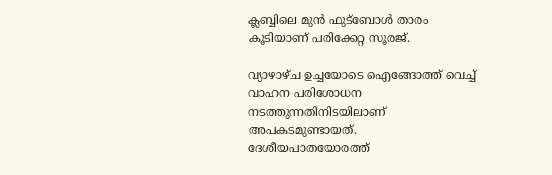ക്ലബ്ബിലെ മുൻ ഫുട്ബോൾ താരം കൂടിയാണ് പരിക്കേറ്റ സൂരജ്.

വ്യാഴാഴ്ച ഉച്ചയോടെ ഐങ്ങോത്ത് വെച്ച് വാഹന പരിശോധന നടത്തുന്നതിനിടയിലാണ് അപകടമുണ്ടായത്. ദേശീയപാതയോരത്ത്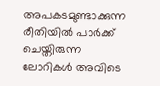അപകടമുണ്ടാക്കുന്ന രീതിയിൽ പാർക്ക് ചെയ്തിരുന്ന ലോറികൾ അവിടെ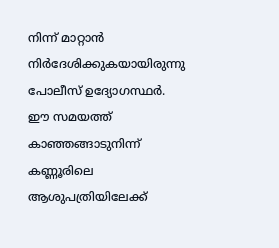നിന്ന് മാറ്റാൻ നിർദേശിക്കുകയായിരുന്നു പോലീസ് ഉദ്യോഗസ്ഥർ. ഈ സമയത്ത് കാഞ്ഞങ്ങാടുനിന്ന് കണ്ണൂരിലെ ആശുപത്രിയിലേക്ക്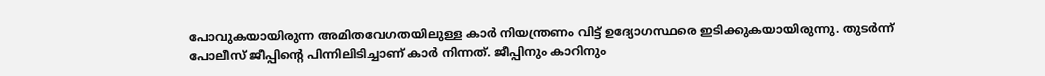പോവുകയായിരുന്ന അമിതവേഗതയിലുള്ള കാർ നിയന്ത്രണം വിട്ട് ഉദ്യോഗസ്ഥരെ ഇടിക്കുകയായിരുന്നു. തുടർന്ന് പോലീസ് ജീപ്പിന്റെ പിന്നിലിടിച്ചാണ് കാർ നിന്നത്. ജീപ്പിനും കാറിനും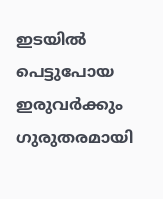ഇടയിൽ പെട്ടുപോയ ഇരുവർക്കും ഗുരുതരമായി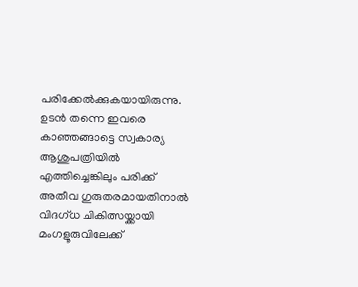പരിക്കേൽക്കുകയായിരുന്നു. ഉടൻ തന്നെ ഇവരെ കാഞ്ഞങ്ങാട്ടെ സ്വകാര്യ ആശുപത്രിയിൽ എത്തിച്ചെങ്കിലും പരിക്ക് അതീവ ഗുരുതരമായതിനാൽ വിദഗ്ധ ചികിത്സയ്ക്കായി മംഗളൂരുവിലേക്ക്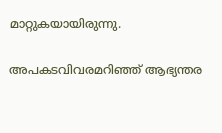മാറ്റുകയായിരുന്നു.

അപകടവിവരമറിഞ്ഞ് ആഭ്യന്തര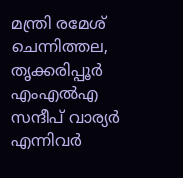മന്ത്രി രമേശ് ചെന്നിത്തല, തൃക്കരിപ്പൂർ എംഎൽഎ സന്ദീപ് വാര്യർ എന്നിവർ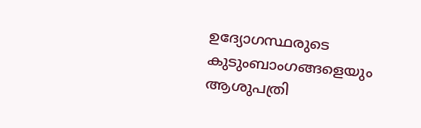ഉദ്യോഗസ്ഥരുടെ കുടുംബാംഗങ്ങളെയും ആശുപത്രി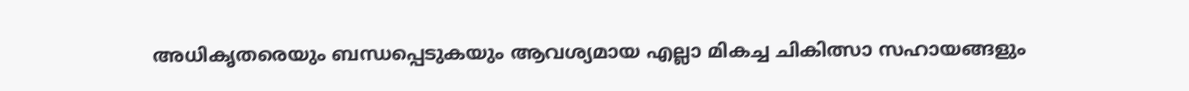അധികൃതരെയും ബന്ധപ്പെടുകയും ആവശ്യമായ എല്ലാ മികച്ച ചികിത്സാ സഹായങ്ങളും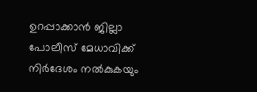ഉറപ്പാക്കാൻ ജില്ലാ പോലീസ് മേധാവിക്ക് നിർദേശം നൽകുകയും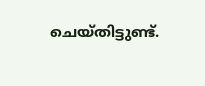ചെയ്തിട്ടുണ്ട്.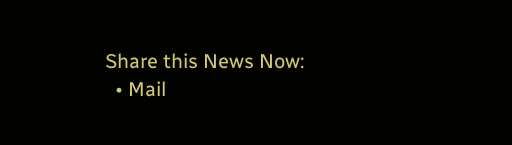Share this News Now:
  • Mail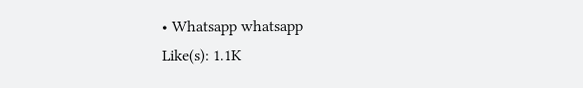• Whatsapp whatsapp
Like(s): 1.1K